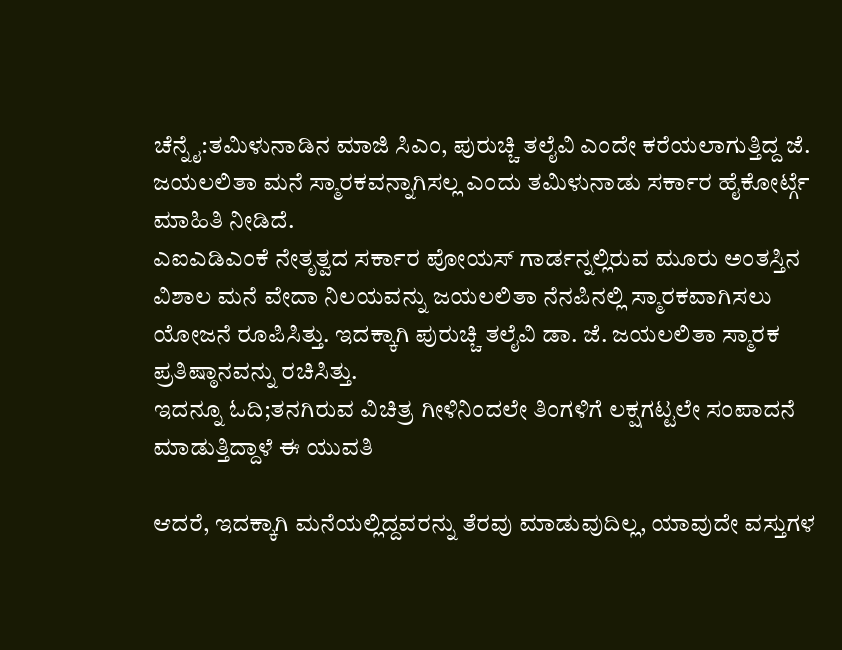ಚೆನ್ನೈ:ತಮಿಳುನಾಡಿನ ಮಾಜಿ ಸಿಎಂ, ಪುರುಚ್ಚಿ ತಲೈವಿ ಎಂದೇ ಕರೆಯಲಾಗುತ್ತಿದ್ದ ಜೆ. ಜಯಲಲಿತಾ ಮನೆ ಸ್ಮಾರಕವನ್ನಾಗಿಸಲ್ಲ ಎಂದು ತಮಿಳುನಾಡು ಸರ್ಕಾರ ಹೈಕೋರ್ಟ್ಗೆ ಮಾಹಿತಿ ನೀಡಿದೆ.
ಎಐಎಡಿಎಂಕೆ ನೇತೃತ್ವದ ಸರ್ಕಾರ ಪೋಯಸ್ ಗಾರ್ಡನ್ನಲ್ಲಿರುವ ಮೂರು ಅಂತಸ್ತಿನ ವಿಶಾಲ ಮನೆ ವೇದಾ ನಿಲಯವನ್ನು ಜಯಲಲಿತಾ ನೆನಪಿನಲ್ಲಿ ಸ್ಮಾರಕವಾಗಿಸಲು ಯೋಜನೆ ರೂಪಿಸಿತ್ತು. ಇದಕ್ಕಾಗಿ ಪುರುಚ್ಚಿ ತಲೈವಿ ಡಾ. ಜೆ. ಜಯಲಲಿತಾ ಸ್ಮಾರಕ ಪ್ರತಿಷ್ಠಾನವನ್ನು ರಚಿಸಿತ್ತು.
ಇದನ್ನೂ ಓದಿ;ತನಗಿರುವ ವಿಚಿತ್ರ ಗೀಳಿನಿಂದಲೇ ತಿಂಗಳಿಗೆ ಲಕ್ಷಗಟ್ಟಲೇ ಸಂಪಾದನೆ ಮಾಡುತ್ತಿದ್ದಾಳೆ ಈ ಯುವತಿ

ಆದರೆ, ಇದಕ್ಕಾಗಿ ಮನೆಯಲ್ಲಿದ್ದವರನ್ನು ತೆರವು ಮಾಡುವುದಿಲ್ಲ, ಯಾವುದೇ ವಸ್ತುಗಳ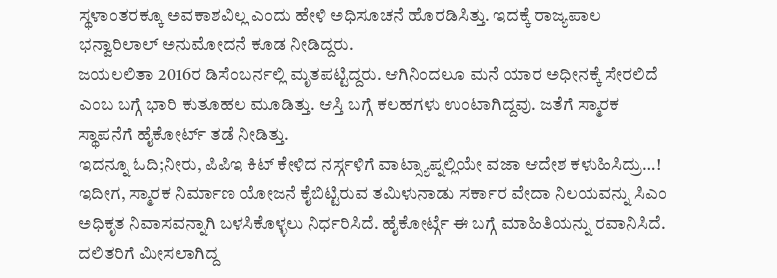ಸ್ಥಳಾಂತರಕ್ಕೂ ಅವಕಾಶವಿಲ್ಲ ಎಂದು ಹೇಳಿ ಅಧಿಸೂಚನೆ ಹೊರಡಿಸಿತ್ತು. ಇದಕ್ಕೆ ರಾಜ್ಯಪಾಲ ಭನ್ವಾರಿಲಾಲ್ ಅನುಮೋದನೆ ಕೂಡ ನೀಡಿದ್ದರು.
ಜಯಲಲಿತಾ 2016ರ ಡಿಸೆಂಬರ್ನಲ್ಲಿ ಮೃತಪಟ್ಟಿದ್ದರು. ಆಗಿನಿಂದಲೂ ಮನೆ ಯಾರ ಅಧೀನಕ್ಕೆ ಸೇರಲಿದೆ ಎಂಬ ಬಗ್ಗೆ ಭಾರಿ ಕುತೂಹಲ ಮೂಡಿತ್ತು. ಆಸ್ತಿ ಬಗ್ಗೆ ಕಲಹಗಳು ಉಂಟಾಗಿದ್ದವು. ಜತೆಗೆ ಸ್ಮಾರಕ ಸ್ಥಾಪನೆಗೆ ಹೈಕೋರ್ಟ್ ತಡೆ ನೀಡಿತ್ತು.
ಇದನ್ನೂ ಓದಿ;ನೀರು, ಪಿಪಿಇ ಕಿಟ್ ಕೇಳಿದ ನರ್ಸ್ಗಳಿಗೆ ವಾಟ್ಸ್ಯಾಪ್ನಲ್ಲಿಯೇ ವಜಾ ಆದೇಶ ಕಳುಹಿಸಿದ್ರು…!
ಇದೀಗ, ಸ್ಮಾರಕ ನಿರ್ಮಾಣ ಯೋಜನೆ ಕೈಬಿಟ್ಟಿರುವ ತಮಿಳುನಾಡು ಸರ್ಕಾರ ವೇದಾ ನಿಲಯವನ್ನು ಸಿಎಂ ಅಧಿಕೃತ ನಿವಾಸವನ್ನಾಗಿ ಬಳಸಿಕೊಳ್ಳಲು ನಿರ್ಧರಿಸಿದೆ. ಹೈಕೋರ್ಟ್ಗೆ ಈ ಬಗ್ಗೆ ಮಾಹಿತಿಯನ್ನು ರವಾನಿಸಿದೆ.
ದಲಿತರಿಗೆ ಮೀಸಲಾಗಿದ್ದ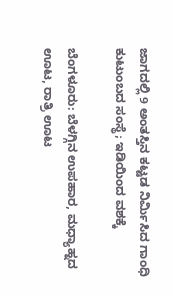ಜಾಗದಲ್ಲಿ 9 ಅಂತಸ್ತಿನ ಕಟ್ಟಡ ನಿರ್ಮಿಸಿದ ಗಾಂಧಿ ಕುಟುಂಬದ ಸಂಸ್ಥೆ; ಇಡಿಯಿಂದ ವಶಕ್ಕೆ

ಬೆಂಗಳೂರು: ಬೆಳಗ್ಗಿನ ಉಪಹಾರ, ಮಧ್ಯಾಹ್ನದ ಊಟ, ರಾತ್ರಿ ಊಟ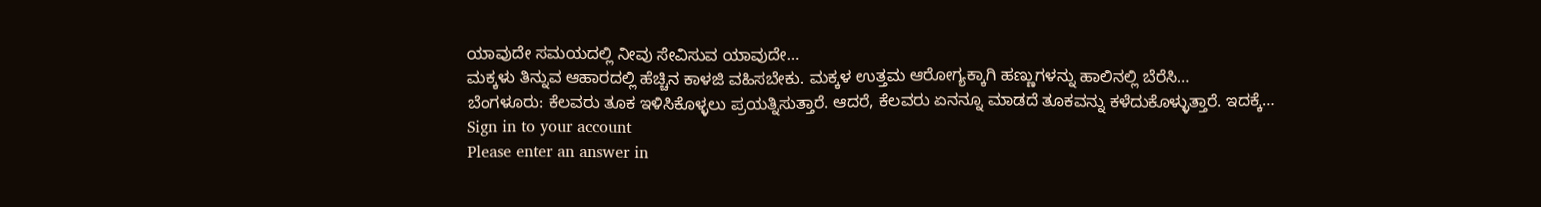ಯಾವುದೇ ಸಮಯದಲ್ಲಿ ನೀವು ಸೇವಿಸುವ ಯಾವುದೇ…
ಮಕ್ಕಳು ತಿನ್ನುವ ಆಹಾರದಲ್ಲಿ ಹೆಚ್ಚಿನ ಕಾಳಜಿ ವಹಿಸಬೇಕು. ಮಕ್ಕಳ ಉತ್ತಮ ಆರೋಗ್ಯಕ್ಕಾಗಿ ಹಣ್ಣುಗಳನ್ನು ಹಾಲಿನಲ್ಲಿ ಬೆರೆಸಿ…
ಬೆಂಗಳೂರು: ಕೆಲವರು ತೂಕ ಇಳಿಸಿಕೊಳ್ಳಲು ಪ್ರಯತ್ನಿಸುತ್ತಾರೆ. ಆದರೆ, ಕೆಲವರು ಏನನ್ನೂ ಮಾಡದೆ ತೂಕವನ್ನು ಕಳೆದುಕೊಳ್ಳುತ್ತಾರೆ. ಇದಕ್ಕೆ…
Sign in to your account
Please enter an answer in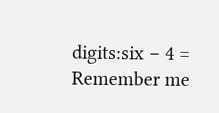digits:six − 4 =
Remember me